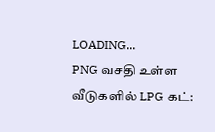LOADING...
PNG வசதி உள்ள வீடுகளில் LPG கட்: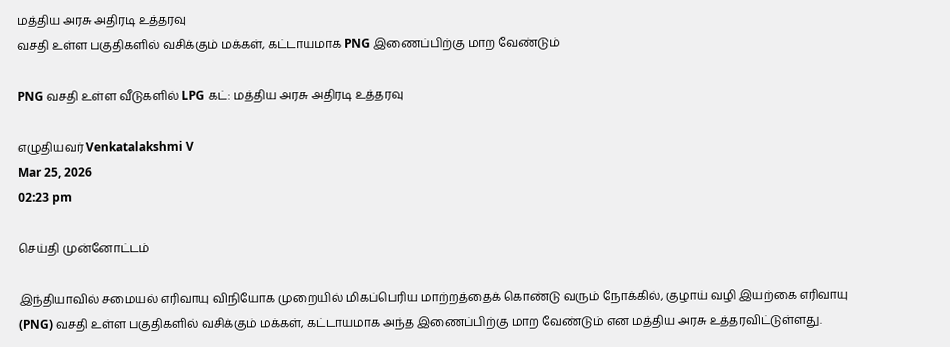மத்திய அரசு அதிரடி உத்தரவு
வசதி உள்ள பகுதிகளில் வசிக்கும் மக்கள், கட்டாயமாக PNG இணைப்பிற்கு மாற வேண்டும்

PNG வசதி உள்ள வீடுகளில் LPG கட்: மத்திய அரசு அதிரடி உத்தரவு

எழுதியவர் Venkatalakshmi V
Mar 25, 2026
02:23 pm

செய்தி முன்னோட்டம்

இந்தியாவில் சமையல் எரிவாயு விநியோக முறையில் மிகப்பெரிய மாற்றத்தைக் கொண்டு வரும் நோக்கில், குழாய் வழி இயற்கை எரிவாயு (PNG) வசதி உள்ள பகுதிகளில் வசிக்கும் மக்கள், கட்டாயமாக அந்த இணைப்பிற்கு மாற வேண்டும் என மத்திய அரசு உத்தரவிட்டுள்ளது.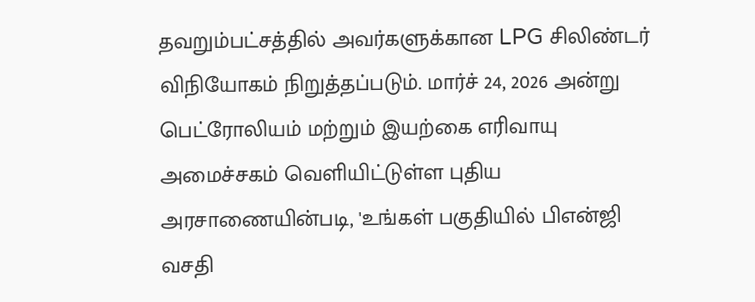தவறும்பட்சத்தில் அவர்களுக்கான LPG சிலிண்டர் விநியோகம் நிறுத்தப்படும். மார்ச் 24, 2026 அன்று பெட்ரோலியம் மற்றும் இயற்கை எரிவாயு அமைச்சகம் வெளியிட்டுள்ள புதிய அரசாணையின்படி, 'உங்கள் பகுதியில் பிஎன்ஜி வசதி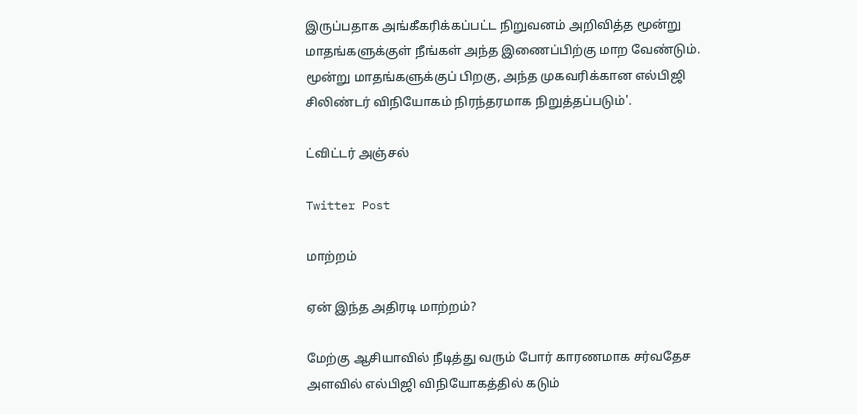இருப்பதாக அங்கீகரிக்கப்பட்ட நிறுவனம் அறிவித்த மூன்று மாதங்களுக்குள் நீங்கள் அந்த இணைப்பிற்கு மாற வேண்டும். மூன்று மாதங்களுக்குப் பிறகு, அந்த முகவரிக்கான எல்பிஜி சிலிண்டர் விநியோகம் நிரந்தரமாக நிறுத்தப்படும்'.

ட்விட்டர் அஞ்சல்

Twitter Post

மாற்றம்

ஏன் இந்த அதிரடி மாற்றம்?

மேற்கு ஆசியாவில் நீடித்து வரும் போர் காரணமாக சர்வதேச அளவில் எல்பிஜி விநியோகத்தில் கடும்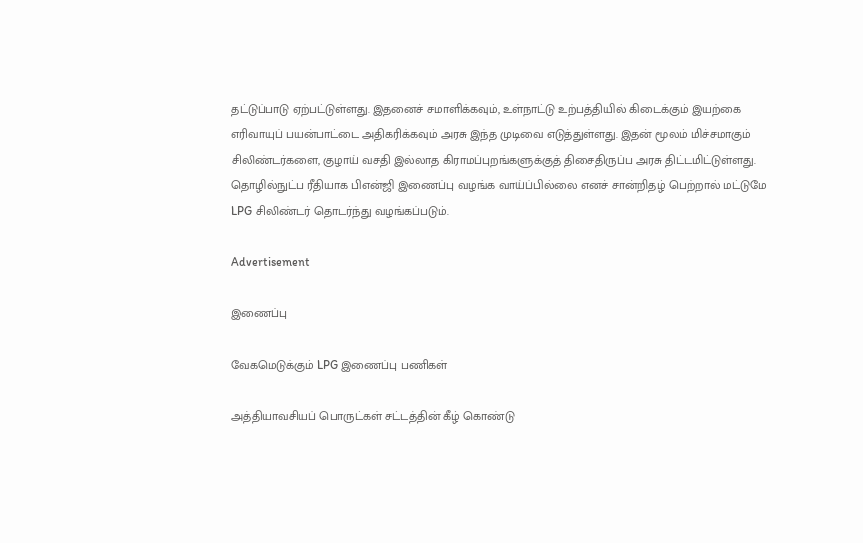தட்டுப்பாடு ஏற்பட்டுள்ளது. இதனைச் சமாளிக்கவும், உள்நாட்டு உற்பத்தியில் கிடைக்கும் இயற்கை எரிவாயுப் பயன்பாட்டை அதிகரிக்கவும் அரசு இந்த முடிவை எடுத்துள்ளது. இதன் மூலம் மிச்சமாகும் சிலிண்டர்களை, குழாய் வசதி இல்லாத கிராமப்புறங்களுக்குத் திசைதிருப்ப அரசு திட்டமிட்டுள்ளது. தொழில்நுட்ப ரீதியாக பிஎன்ஜி இணைப்பு வழங்க வாய்ப்பில்லை எனச் சான்றிதழ் பெற்றால் மட்டுமே LPG சிலிண்டர் தொடர்ந்து வழங்கப்படும்.

Advertisement

இணைப்பு

வேகமெடுக்கும் LPG இணைப்பு பணிகள்

அத்தியாவசியப் பொருட்கள் சட்டத்தின் கீழ் கொண்டு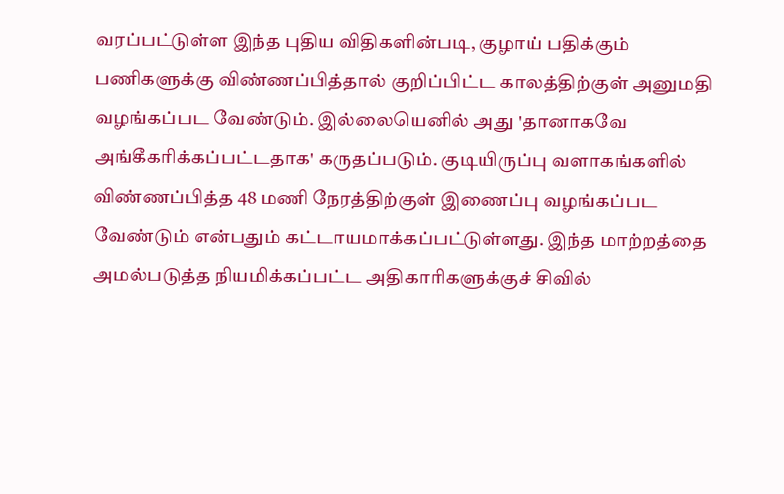வரப்பட்டுள்ள இந்த புதிய விதிகளின்படி, குழாய் பதிக்கும் பணிகளுக்கு விண்ணப்பித்தால் குறிப்பிட்ட காலத்திற்குள் அனுமதி வழங்கப்பட வேண்டும். இல்லையெனில் அது 'தானாகவே அங்கீகரிக்கப்பட்டதாக' கருதப்படும். குடியிருப்பு வளாகங்களில் விண்ணப்பித்த 48 மணி நேரத்திற்குள் இணைப்பு வழங்கப்பட வேண்டும் என்பதும் கட்டாயமாக்கப்பட்டுள்ளது. இந்த மாற்றத்தை அமல்படுத்த நியமிக்கப்பட்ட அதிகாரிகளுக்குச் சிவில்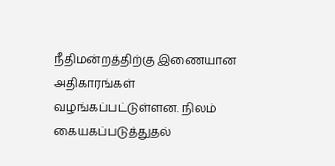நீதிமன்றத்திற்கு இணையான அதிகாரங்கள் வழங்கப்பட்டுள்ளன. நிலம் கையகப்படுத்துதல்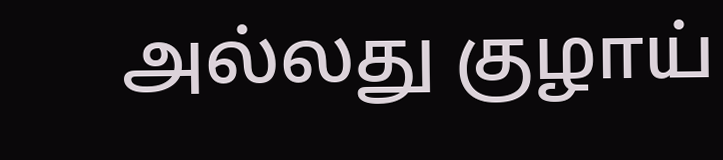அல்லது குழாய்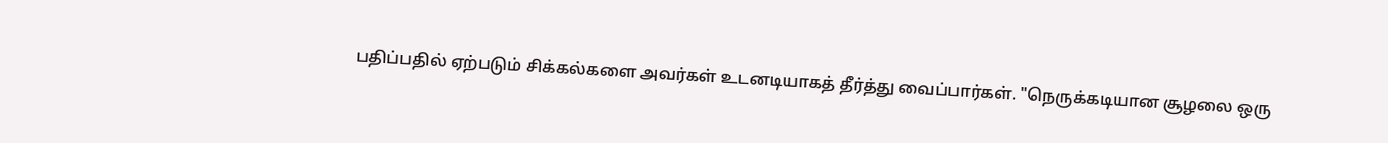பதிப்பதில் ஏற்படும் சிக்கல்களை அவர்கள் உடனடியாகத் தீர்த்து வைப்பார்கள். "நெருக்கடியான சூழலை ஒரு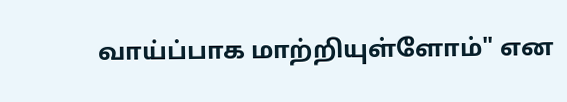வாய்ப்பாக மாற்றியுள்ளோம்" என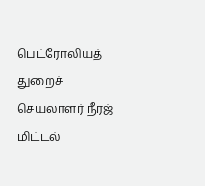பெட்ரோலியத் துறைச் செயலாளர் நீரஜ் மிட்டல்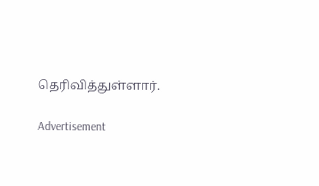தெரிவித்துள்ளார்.

Advertisement